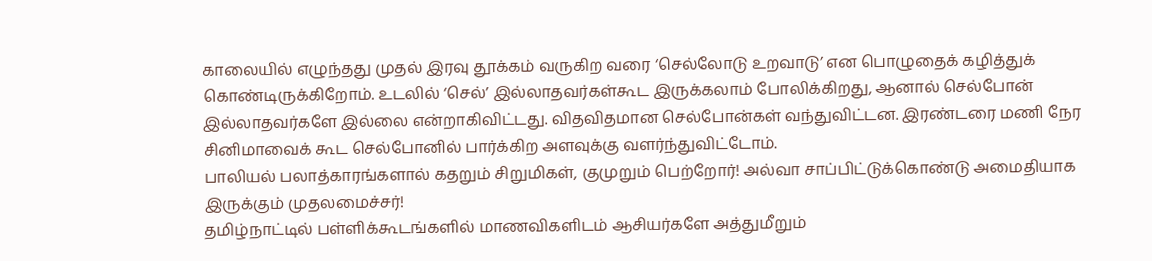காலையில் எழுந்தது முதல் இரவு தூக்கம் வருகிற வரை ‘செல்லோடு உறவாடு’ என பொழுதைக் கழித்துக் கொண்டிருக்கிறோம். உடலில் ‘செல்’ இல்லாதவர்கள்கூட இருக்கலாம் போலிக்கிறது, ஆனால் செல்போன் இல்லாதவர்களே இல்லை என்றாகிவிட்டது. விதவிதமான செல்போன்கள் வந்துவிட்டன. இரண்டரை மணி நேர சினிமாவைக் கூட செல்போனில் பார்க்கிற அளவுக்கு வளர்ந்துவிட்டோம்.
பாலியல் பலாத்காரங்களால் கதறும் சிறுமிகள், குமுறும் பெற்றோர்! அல்வா சாப்பிட்டுக்கொண்டு அமைதியாக இருக்கும் முதலமைச்சர்!
தமிழ்நாட்டில் பள்ளிக்கூடங்களில் மாணவிகளிடம் ஆசியர்களே அத்துமீறும்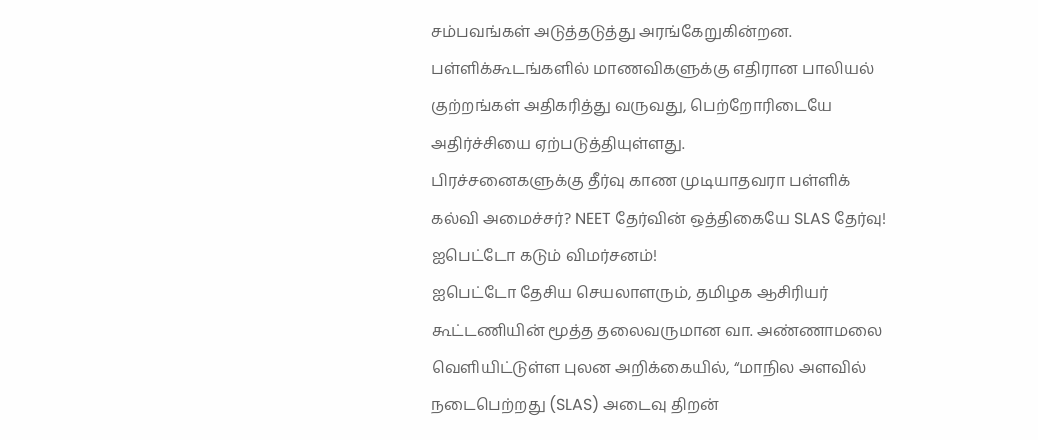சம்பவங்கள் அடுத்தடுத்து அரங்கேறுகின்றன. பள்ளிக்கூடங்களில் மாணவிகளுக்கு எதிரான பாலியல் குற்றங்கள் அதிகரித்து வருவது, பெற்றோரிடையே அதிர்ச்சியை ஏற்படுத்தியுள்ளது.
பிரச்சனைகளுக்கு தீர்வு காண முடியாதவரா பள்ளிக் கல்வி அமைச்சர்? NEET தேர்வின் ஒத்திகையே SLAS தேர்வு! ஐபெட்டோ கடும் விமர்சனம்!
ஐபெட்டோ தேசிய செயலாளரும், தமிழக ஆசிரியர் கூட்டணியின் மூத்த தலைவருமான வா. அண்ணாமலை வெளியிட்டுள்ள புலன அறிக்கையில், “மாநில அளவில் நடைபெற்றது (SLAS) அடைவு திறன்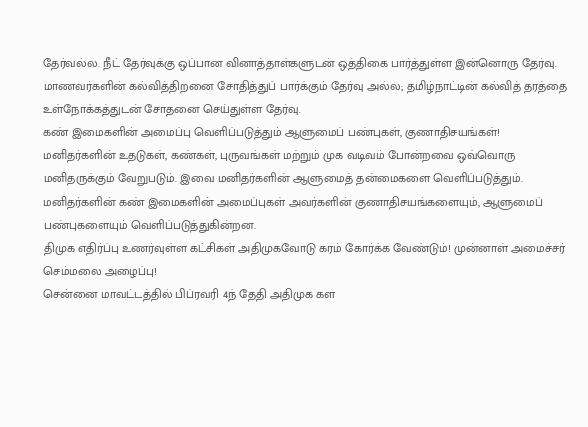தேர்வல்ல. நீட் தேர்வுக்கு ஒப்பான வினாத்தாள்களுடன் ஒத்திகை பார்த்துள்ள இன்னொரு தேர்வு. மாணவர்களின் கல்வித்திறனை சோதித்துப் பார்க்கும் தேர்வு அல்ல; தமிழ்நாட்டின் கல்வித் தரத்தை உள்நோக்கத்துடன் சோதனை செய்துள்ள தேர்வு.
கண் இமைகளின் அமைப்பு வெளிப்படுத்தும் ஆளுமைப் பண்புகள், குணாதிசயங்கள்!
மனிதர்களின் உதடுகள், கண்கள், புருவங்கள் மற்றும் முக வடிவம் போன்றவை ஒவ்வொரு மனிதருக்கும் வேறுபடும். இவை மனிதர்களின் ஆளுமைத் தன்மைகளை வெளிப்படுத்தும். மனிதர்களின் கண் இமைகளின் அமைப்புகள் அவர்களின் குணாதிசயங்களையும், ஆளுமைப் பண்புகளையும் வெளிப்படுத்துகின்றன.
திமுக எதிர்ப்பு உணர்வுள்ள கட்சிகள் அதிமுகவோடு கரம் கோர்க்க வேண்டும்! முன்னாள் அமைச்சர் செம்மலை அழைப்பு!
சென்னை மாவட்டத்தில் பிப்ரவரி 4ந் தேதி அதிமுக கள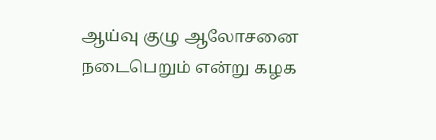ஆய்வு குழு ஆலோசனை நடைபெறும் என்று கழக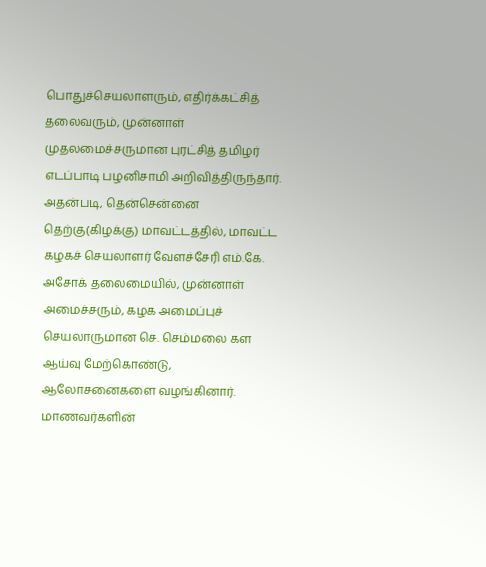பொதுச்செயலாளரும், எதிர்க்கட்சித் தலைவரும், முன்னாள் முதலமைச்சருமான புரட்சித் தமிழர் எடப்பாடி பழனிசாமி அறிவித்திருந்தார். அதன்படி, தென்சென்னை தெற்கு(கிழக்கு) மாவட்டத்தில், மாவட்ட கழகச் செயலாளர் வேளச்சேரி எம்.கே. அசோக் தலைமையில், முன்னாள் அமைச்சரும், கழக அமைப்புச் செயலாருமான செ. செம்மலை கள ஆய்வு மேற்கொண்டு, ஆலோசனைகளை வழங்கினார்.
மாணவர்களின்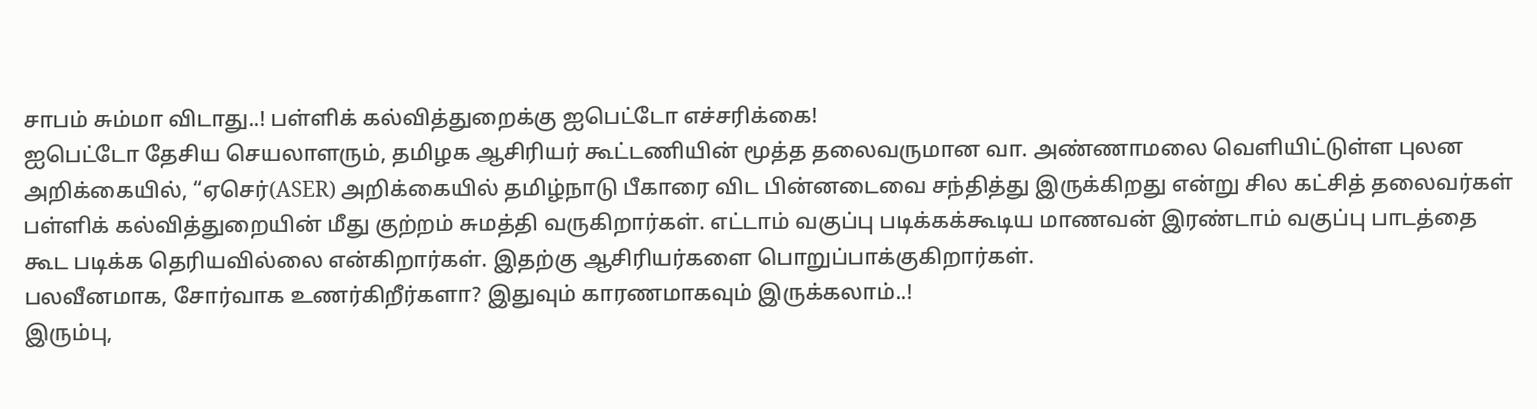சாபம் சும்மா விடாது..! பள்ளிக் கல்வித்துறைக்கு ஐபெட்டோ எச்சரிக்கை!
ஐபெட்டோ தேசிய செயலாளரும், தமிழக ஆசிரியர் கூட்டணியின் மூத்த தலைவருமான வா. அண்ணாமலை வெளியிட்டுள்ள புலன அறிக்கையில், “ஏசெர்(ASER) அறிக்கையில் தமிழ்நாடு பீகாரை விட பின்னடைவை சந்தித்து இருக்கிறது என்று சில கட்சித் தலைவர்கள் பள்ளிக் கல்வித்துறையின் மீது குற்றம் சுமத்தி வருகிறார்கள். எட்டாம் வகுப்பு படிக்கக்கூடிய மாணவன் இரண்டாம் வகுப்பு பாடத்தை கூட படிக்க தெரியவில்லை என்கிறார்கள். இதற்கு ஆசிரியர்களை பொறுப்பாக்குகிறார்கள்.
பலவீனமாக, சோர்வாக உணர்கிறீர்களா? இதுவும் காரணமாகவும் இருக்கலாம்..!
இரும்பு,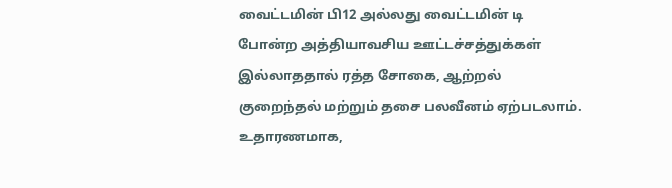வைட்டமின் பி12 அல்லது வைட்டமின் டி போன்ற அத்தியாவசிய ஊட்டச்சத்துக்கள் இல்லாததால் ரத்த சோகை, ஆற்றல் குறைந்தல் மற்றும் தசை பலவீனம் ஏற்படலாம். உதாரணமாக,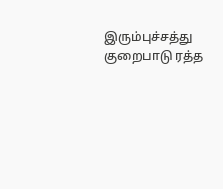இரும்புச்சத்து குறைபாடு ரத்த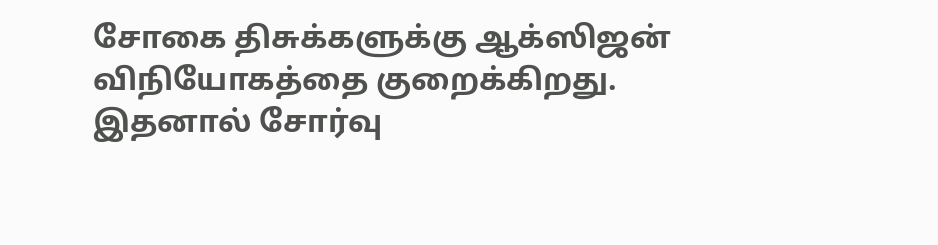சோகை திசுக்களுக்கு ஆக்ஸிஜன் விநியோகத்தை குறைக்கிறது. இதனால் சோர்வு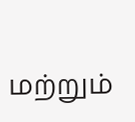மற்றும்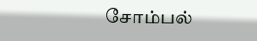சோம்பல்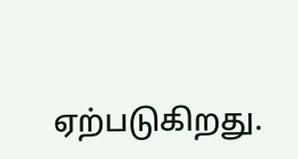ஏற்படுகிறது.